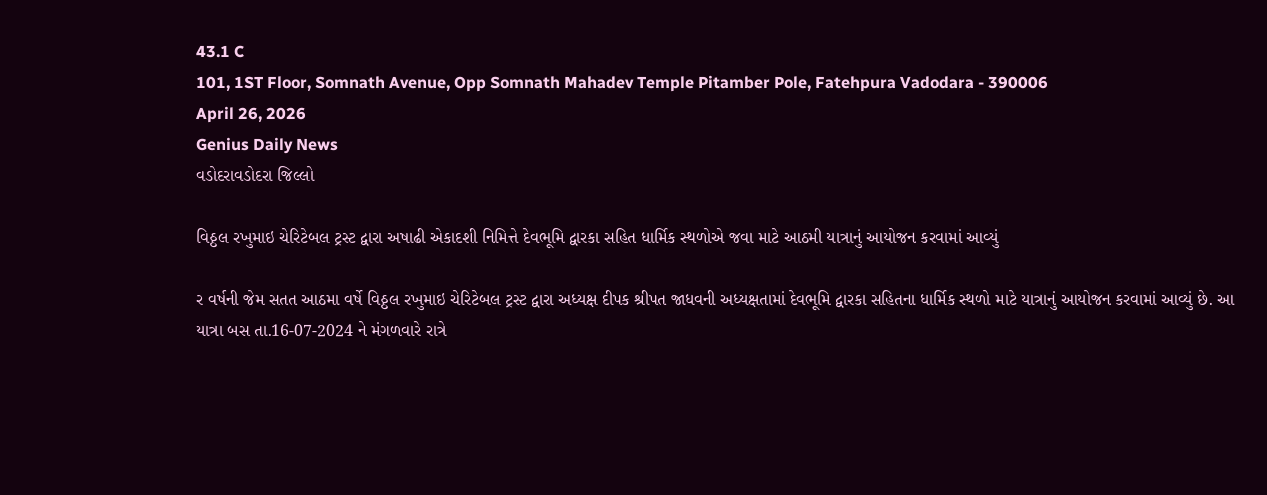43.1 C
101, 1ST Floor, Somnath Avenue, Opp Somnath Mahadev Temple Pitamber Pole, Fatehpura Vadodara - 390006
April 26, 2026
Genius Daily News
વડોદરાવડોદરા જિલ્લો

વિઠ્ઠલ રખુમાઇ ચેરિટેબલ ટ્રસ્ટ દ્વારા અષાઢી એકાદશી નિમિત્તે દેવભૂમિ દ્વારકા સહિત ધાર્મિક સ્થળોએ જવા માટે આઠમી યાત્રાનું આયોજન કરવામાં આવ્યું

ર વર્ષની જેમ સતત આઠમા વર્ષે વિઠ્ઠલ રખુમાઇ ચેરિટેબલ ટ્રસ્ટ દ્વારા અધ્યક્ષ દીપક શ્રીપત જાધવની અધ્યક્ષતામાં દેવભૂમિ દ્વારકા સહિતના ધાર્મિક સ્થળો માટે યાત્રાનું આયોજન કરવામાં આવ્યું છે. આ યાત્રા બસ તા.16-07-2024 ને મંગળવારે રાત્રે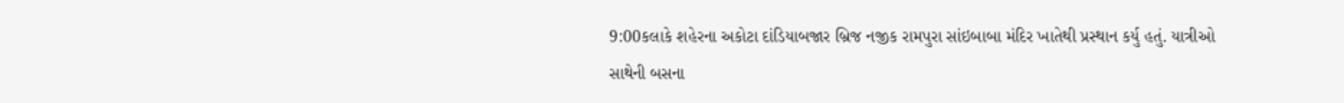9:00કલાકે શહેરના અકોટા દાંડિયાબજાર બ્રિજ નજીક રામપુરા સાંઇબાબા મંદિર ખાતેથી પ્રસ્થાન કર્યુ હતું. યાત્રીઓ સાથેની બસના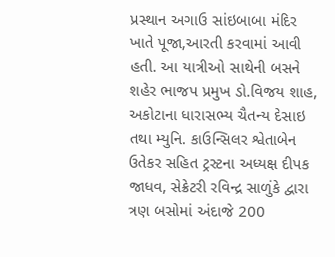પ્રસ્થાન અગાઉ સાંઇબાબા મંદિર ખાતે પૂજા,આરતી કરવામાં આવી હતી. આ યાત્રીઓ સાથેની બસને શહેર ભાજપ પ્રમુખ ડો.વિજય શાહ, અકોટાના ધારાસભ્ય ચૈતન્ય દેસાઇ તથા મ્યુનિ. કાઉન્સિલર શ્વેતાબેન ઉતેકર સહિત ટ્રસ્ટના અધ્યક્ષ દીપક જાધવ, સેક્રેટરી રવિન્દ્ર સાળુંકે દ્વારા ત્રણ બસોમાં અંદાજે 200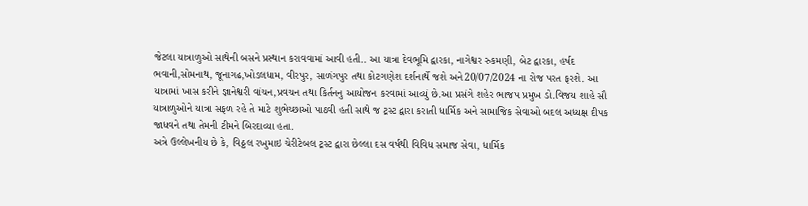જેટલા યાત્રાળુઓ સાથેની બસને પ્રસ્થાન કરાવવામાં આવી હતી.. આ યાત્રા દેવભૂમિ દ્વારકા, નાગેશ્વર રુકમણી, બેટ દ્વારકા, હર્ષદ ભવાની,સોમનાથ, જૂનાગઢ,ખોડલધામ, વીરપુર, સાળંગપુર તથા કોટગણેશ દર્શનાર્થે જશે અને20/07/2024 ના રોજ પરત ફરશે. આ યાત્રામાં ખાસ કરીને જ્ઞાનેશ્વરી વાંચન,પ્રવચન તથા કિર્તનનુ આયોજન કરવામાં આવ્યું છે.આ પ્રસંગે શહેર ભાજપ પ્રમુખ ડો.વિજય શાહે સૌ યાત્રાળુઓને યાત્રા સફળ રહે તે માટે શુભેચ્છાઓ પાઠવી હતી સાથે જ ટ્રસ્ટ દ્વારા કરાતી ધાર્મિક અને સામાજિક સેવાઓ બદલ અધ્યક્ષ દીપક જાધવને તથા તેમની ટીમને બિરદાવ્યા હતા.
અત્રે ઉલ્લેખનીય છે કે, વિઠ્ઠલ રખુમાઇ ચેરીટેબલ ટ્રસ્ટ દ્વારા છેલ્લા દસ વર્ષથી વિવિધ સમાજ સેવા, ધાર્મિક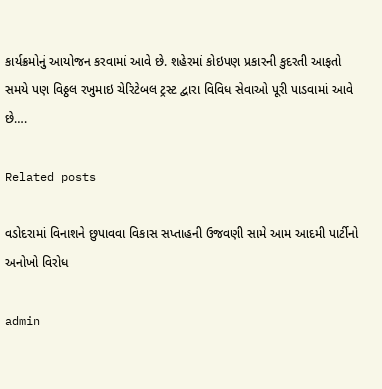કાર્યક્રમોનું આયોજન કરવામાં આવે છે. શહેરમાં કોઇપણ પ્રકારની કુદરતી આફતો સમયે પણ વિઠ્ઠલ રખુમાઇ ચેરિટેબલ ટ્રસ્ટ દ્વારા વિવિધ સેવાઓ પૂરી પાડવામાં આવે છે….

Related posts

વડોદરામાં વિનાશને છુપાવવા વિકાસ સપ્તાહની ઉજવણી સામે આમ આદમી પાર્ટીનો અનોખો વિરોધ

admin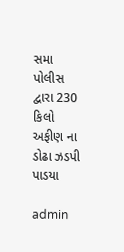સમા પોલીસ દ્વારા 230 કિલો અફીણ ના ડોઢા ઝડપી પાડયા

admin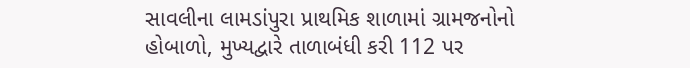સાવલીના લામડાંપુરા પ્રાથમિક શાળામાં ગ્રામજનોનો હોબાળો, મુખ્યદ્વારે તાળાબંધી કરી 112 પર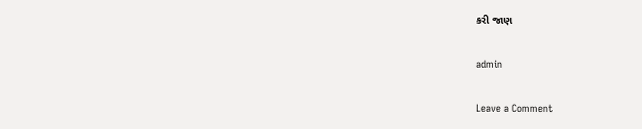કરી જાણ

admin

Leave a Comment